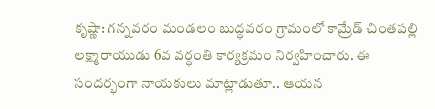కృష్ణా: గన్నవరం మండలం బుద్ధవరం గ్రామంలో కామ్రేడ్ చింతపల్లి లక్ష్మారాయుడు 6వ వర్ధంతి కార్యక్రమం నిర్వహించారు. ఈ సందర్భంగా నాయకులు మాట్లాడుతూ.. ఆయన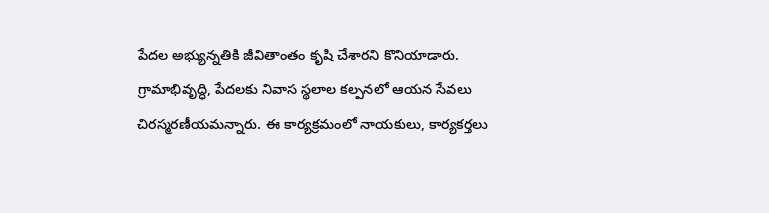పేదల అభ్యున్నతికి జీవితాంతం కృషి చేశారని కొనియాడారు. గ్రామాభివృద్ధి, పేదలకు నివాస స్థలాల కల్పనలో ఆయన సేవలు చిరస్మరణీయమన్నారు. ఈ కార్యక్రమంలో నాయకులు, కార్యకర్తలు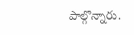పాల్గొన్నారు.